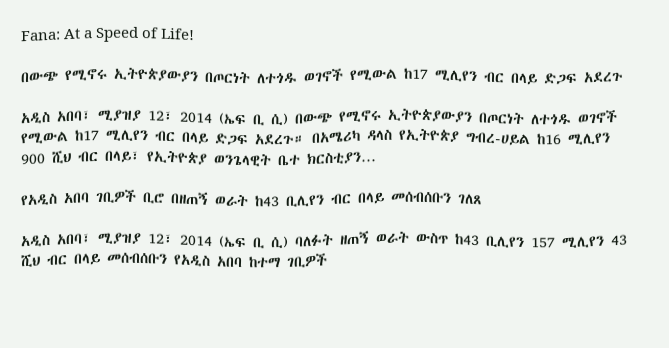Fana: At a Speed of Life!

በውጭ የሚኖሩ ኢትዮጵያውያን በጦርነት ለተጎዱ ወገኖች የሚውል ከ17 ሚሊየን ብር በላይ ድጋፍ አደረጉ

አዲስ አበባ፣ ሚያዝያ 12፣ 2014 (ኤፍ ቢ ሲ) በውጭ የሚኖሩ ኢትዮጵያውያን በጦርነት ለተጎዱ ወገኖች የሚውል ከ17 ሚሊየን ብር በላይ ድጋፍ አደረጉ። በአሜሪካ ዳላስ የኢትዮጵያ ግብረ-ሀይል ከ16 ሚሊየን 900 ሺህ ብር በላይ፣ የኢትዮጵያ ወንጌላዊት ቤተ ክርስቲያን…

የአዲስ አበባ ገቢዎች ቢሮ በዘጠኝ ወራት ከ43 ቢሊየን ብር በላይ መሰብሰቡን ገለጸ

አዲስ አበባ፣ ሚያዝያ 12፣ 2014 (ኤፍ ቢ ሲ) ባለፉት ዘጠኝ ወራት ውስጥ ከ43 ቢሊየን 157 ሚሊየን 43 ሺህ ብር በላይ መሰብሰቡን የአዲስ አበባ ከተማ ገቢዎች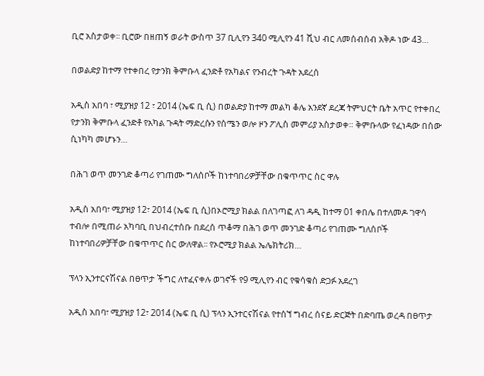ቢሮ አስታወቀ፡፡ ቢሮው በዘጠኝ ወራት ውስጥ 37 ቢሊየን 340 ሚሊየን 41 ሺህ ብር ለመሰብሰብ አቅዶ ነው 43…

በወልድያ ከተማ የተቀበረ የታንክ ቅምቡላ ፈንድቶ የአካልና የንብረት ጉዳት አደረሰ

አዲስ አበባ ፣ ሚያዝያ 12 ፣ 2014 (ኤፍ ቢ ሲ) በወልድያ ከተማ መልካ ቆሌ አንደኛ ደረጃ ትምህርት ቤት አጥር የተቀበረ የታንክ ቅምቡላ ፈንድቶ የአካል ጉዳት ማድረሱን የሰሜን ወሎ ዞን ፖሊስ መምሪያ አስታወቀ። ቅምቡላው የፈነዳው በሰው ሲነካካ መሆኑን…

በሕገ ወጥ መንገድ ቆጣሪ የገጠሙ ግለሰቦች ከነተባበሪዎቻቸው በቁጥጥር ስር ዋሉ

አዲስ አበባ፣ ሚያዝያ 12፣ 2014 (ኤፍ ቢ ሲ)በኦሮሚያ ክልል በለገጣፎ ለገ ዳዲ ከተማ 01 ቀበሌ በተለመዶ ገዋሳ ተብሎ በሚጠራ አካባቢ በህብረተሰቡ በደረሰ ጥቆማ በሕገ ወጥ መንገድ ቆጣሪ የገጠሙ ግለሰቦች ከነተባበሪዎቻቸው በቁጥጥር ስር ውለዋል፡፡ የኦሮሚያ ክልል ኤሌክትሪክ…

ፕላን ኢንተርናሽናል በፀጥታ ችግር ለተፈናቀሉ ወገኖች የ9 ሚሊየን ብር የቁሳቁስ ድጋፉ አደረገ

አዲስ አበባ፣ ሚያዝያ 12፣ 2014 (ኤፍ ቢ ሲ) ፕላን ኢንተርናሽናል የተሰኘ ግብረ ሰናይ ድርጅት በድባጤ ወረዳ በፀጥታ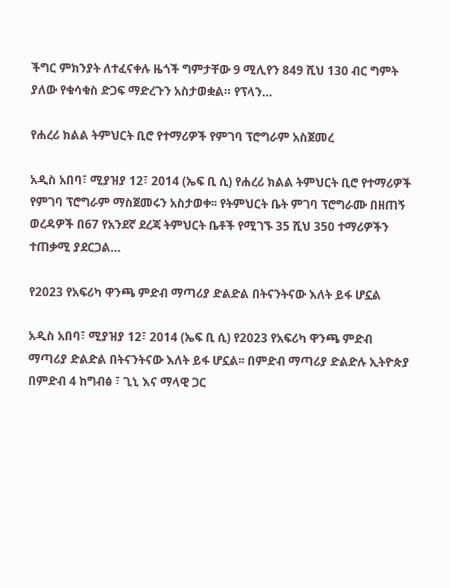ችግር ምክንያት ለተፈናቀሉ ዜጎች ግምታቸው 9 ሚሊየን 849 ሺህ 130 ብር ግምት ያለው የቁሳቁስ ድጋፍ ማድረጉን አስታወቋል። የፕላን…

የሐረሪ ክልል ትምህርት ቢሮ የተማሪዎች የምገባ ፕሮግራም አስጀመረ

አዲስ አበባ፣ ሚያዝያ 12፣ 2014 (ኤፍ ቢ ሲ) የሐረሪ ክልል ትምህርት ቢሮ የተማሪዎች የምገባ ፕሮግራም ማስጀመሩን አስታወቀ፡፡ የትምህርት ቤት ምገባ ፕሮግራሙ በዘጠኝ ወረዳዎች በ67 የአንደኛ ደረጃ ትምህርት ቤቶች የሚገኙ 35 ሺህ 350 ተማሪዎችን ተጠቃሚ ያደርጋል…

የ2023 የአፍሪካ ዋንጫ ምድብ ማጣሪያ ድልድል በትናንትናው እለት ይፋ ሆኗል

አዲስ አበባ፣ ሚያዝያ 12፣ 2014 (ኤፍ ቢ ሲ) የ2023 የአፍሪካ ዋንጫ ምድብ ማጣሪያ ድልድል በትናንትናው እለት ይፋ ሆኗል፡፡ በምድብ ማጣሪያ ድልድሉ ኢትዮጵያ በምድብ 4 ከግብፅ ፣ ጊኒ እና ማላዊ ጋር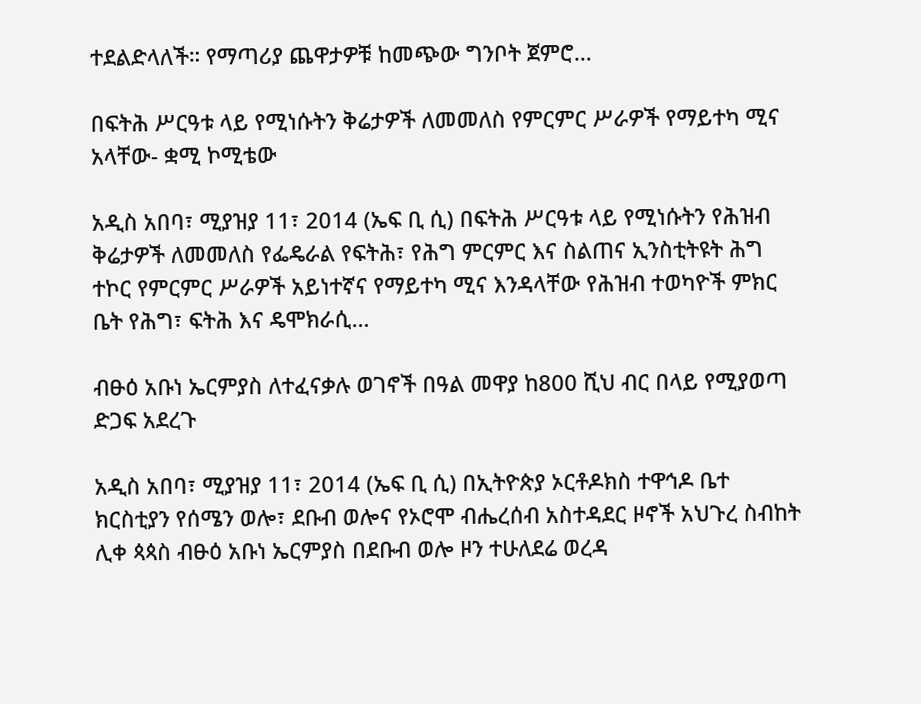ተደልድላለች። የማጣሪያ ጨዋታዎቹ ከመጭው ግንቦት ጀምሮ…

በፍትሕ ሥርዓቱ ላይ የሚነሱትን ቅሬታዎች ለመመለስ የምርምር ሥራዎች የማይተካ ሚና አላቸው- ቋሚ ኮሚቴው

አዲስ አበባ፣ ሚያዝያ 11፣ 2014 (ኤፍ ቢ ሲ) በፍትሕ ሥርዓቱ ላይ የሚነሱትን የሕዝብ ቅሬታዎች ለመመለስ የፌዴራል የፍትሕ፣ የሕግ ምርምር እና ስልጠና ኢንስቲትዩት ሕግ ተኮር የምርምር ሥራዎች አይነተኛና የማይተካ ሚና እንዳላቸው የሕዝብ ተወካዮች ምክር ቤት የሕግ፣ ፍትሕ እና ዴሞክራሲ…

ብፁዕ አቡነ ኤርምያስ ለተፈናቃሉ ወገኖች በዓል መዋያ ከ800 ሺህ ብር በላይ የሚያወጣ ድጋፍ አደረጉ

አዲስ አበባ፣ ሚያዝያ 11፣ 2014 (ኤፍ ቢ ሲ) በኢትዮጵያ ኦርቶዶክስ ተዋኅዶ ቤተ ክርስቲያን የሰሜን ወሎ፣ ደቡብ ወሎና የኦሮሞ ብሔረሰብ አስተዳደር ዞኖች አህጉረ ስብከት ሊቀ ጳጳስ ብፁዕ አቡነ ኤርምያስ በደቡብ ወሎ ዞን ተሁለደሬ ወረዳ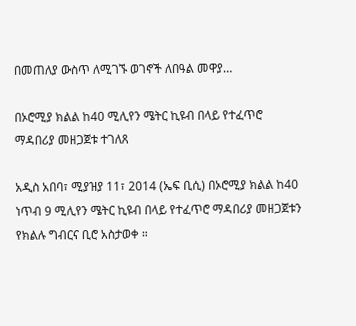በመጠለያ ውስጥ ለሚገኙ ወገኖች ለበዓል መዋያ…

በኦሮሚያ ክልል ከ40 ሚሊየን ሜትር ኪዩብ በላይ የተፈጥሮ ማዳበሪያ መዘጋጀቱ ተገለጸ

አዲስ አበባ፣ ሚያዝያ 11፣ 2014 (ኤፍ ቢሲ) በኦሮሚያ ክልል ከ40 ነጥብ 9 ሚሊየን ሜትር ኪዩብ በላይ የተፈጥሮ ማዳበሪያ መዘጋጀቱን የክልሉ ግብርና ቢሮ አስታወቀ ።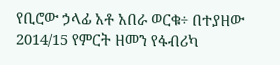የቢሮው ኃላፊ አቶ አበራ ወርቁ÷ በተያዘው 2014/15 የምርት ዘመን የፋብሪካ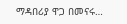ማዳበሪያ ዋጋ በመናሩ…